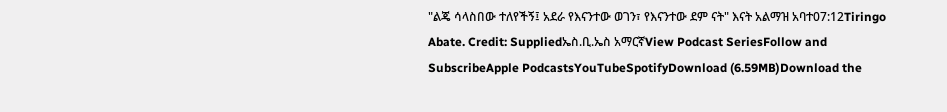"ልጄ ሳላስበው ተለየችኝ፤ አደራ የእናንተው ወገን፣ የእናንተው ደም ናት" እናት አልማዝ አባተ07:12Tiringo Abate. Credit: Suppliedኤስ.ቢ.ኤስ አማርኛView Podcast SeriesFollow and SubscribeApple PodcastsYouTubeSpotifyDownload (6.59MB)Download the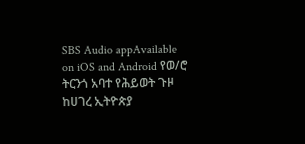SBS Audio appAvailable on iOS and Android የወ/ሮ ትርንጎ አባተ የሕይወት ጉዞ ከሀገረ ኢትዮጵያ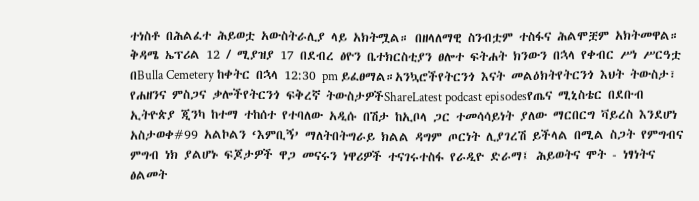ተነስቶ በሕልፈተ ሕይወቷ አውስትራሊያ ላይ አክትሟል። በዘላለማዊ ስንብቷም ተስፋና ሕልሞቿም አክትመዋል። ቅዳሜ ኤፕሪል 12 / ሚያዝያ 17 በደብረ ፅዮን ቤተክርስቲያን ፀሎተ ፍትሐት ክንውን በኋላ የቀብር ሥነ ሥርዓቷ በBulla Cemetery ከቀትር በኋላ 12:30 pm ይፈፀማል።አንኳሮችየትርንጎ እናት መልዕክትየትርንጎ እህት ትውስታ፣ የሐዘንና ምስጋና ቃሎችየትርንጎ ፍቅረኛ ትውስታዎችShareLatest podcast episodesየጤና ሚኒስቴር በደቡብ ኢትዮጵያ ጂንካ ከተማ ተከሰተ የተባለው አዲሱ በሽታ ከኢቦላ ጋር ተመሳሳይነት ያለው ማርበርግ ቫይረስ እንደሆነ አስታወቀ#99 አልኮልን ‘እምቢኝ’ ማለትበትግራይ ክልል ዳግም ጦርነት ሊያገረሽ ይችላል በሚል ስጋት የምግብና ምግብ ነክ ያልሆኑ ፍጆታዎች ዋጋ መናሩን ነዋሪዎች ተናገሩተስፋ የራዲዮ ድራማ፤ ሕይወትና ሞት - ነፃነትና ፅልመት